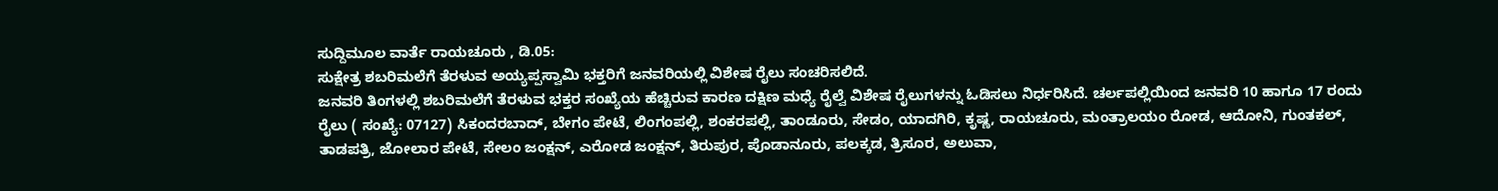ಸುದ್ದಿಮೂಲ ವಾರ್ತೆ ರಾಯಚೂರು , ಡಿ.05:
ಸುಕ್ಷೇತ್ರ ಶಬರಿಮಲೆಗೆ ತೆರಳುವ ಅಯ್ಯಪ್ಪಸ್ವಾಮಿ ಭಕ್ತರಿಗೆ ಜನವರಿಯಲ್ಲಿ ವಿಶೇಷ ರೈಲು ಸಂಚರಿಸಲಿದೆ.
ಜನವರಿ ತಿಂಗಳಲ್ಲಿ ಶಬರಿಮಲೆಗೆ ತೆರಳುವ ಭಕ್ತರ ಸಂಖ್ಯೆಯ ಹೆಚ್ಚಿರುವ ಕಾರಣ ದಕ್ಷಿಣ ಮಧ್ಯೆ ರೈಲ್ವೆ ವಿಶೇಷ ರೈಲುಗಳನ್ನು ಓಡಿಸಲು ನಿರ್ಧರಿಸಿದೆ. ಚರ್ಲಪಲ್ಲಿಯಿಂದ ಜನವರಿ 10 ಹಾಗೂ 17 ರಂದು ರೈಲು ( ಸಂಖ್ಯೆ: 07127) ಸಿಕಂದರಬಾದ್, ಬೇಗಂ ಪೇಟೆ, ಲಿಂಗಂಪಲ್ಲಿ, ಶಂಕರಪಲ್ಲಿ, ತಾಂಡೂರು, ಸೇಡಂ, ಯಾದಗಿರಿ, ಕೃಷ್ಣ, ರಾಯಚೂರು, ಮಂತ್ರಾಲಯಂ ರೋಡ, ಆದೋನಿ, ಗುಂತಕಲ್, ತಾಡಪತ್ರಿ, ಜೋಲಾರ ಪೇಟೆ, ಸೇಲಂ ಜಂಕ್ಷನ್, ಎರೋಡ ಜಂಕ್ಷನ್, ತಿರುಪುರ, ಪೊಡಾನೂರು, ಪಲಕ್ಕಡ, ತ್ರಿಸೂರ, ಅಲುವಾ,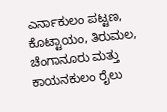ಎರ್ನಾಕುಲಂ ಪಟ್ಟಣ, ಕೊಟ್ಟಾಯಂ, ತಿರುಮಲ, ಚೆಂಗಾನೂರು ಮತ್ತು ಕಾಯನಕುಲಂ ರೈಲು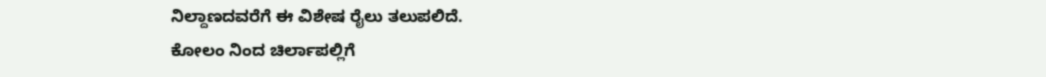ನಿಲ್ದಾಣದವರೆಗೆ ಈ ವಿಶೇಷ ರೈಲು ತಲುಪಲಿದೆ.
ಕೋಲಂ ನಿಂದ ಚಿರ್ಲಾಪಲ್ಲಿಗೆ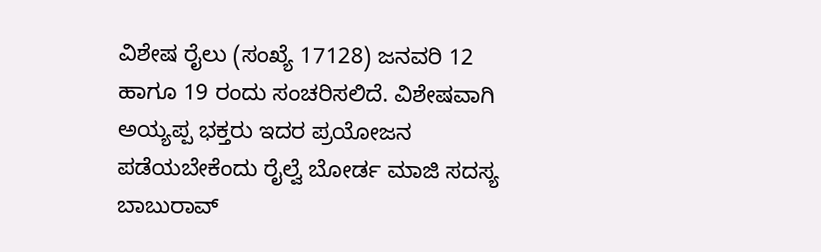ವಿಶೇಷ ರೈಲು (ಸಂಖ್ಯೆ 17128) ಜನವರಿ 12 ಹಾಗೂ 19 ರಂದು ಸಂಚರಿಸಲಿದೆ. ವಿಶೇಷವಾಗಿ ಅಯ್ಯಪ್ಪ ಭಕ್ತರು ಇದರ ಪ್ರಯೋಜನ ಪಡೆಯಬೇಕೆಂದು ರೈಲ್ವೆ ಬೋರ್ಡ ಮಾಜಿ ಸದಸ್ಯ ಬಾಬುರಾವ್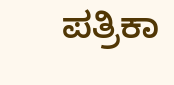ಪತ್ರಿಕಾ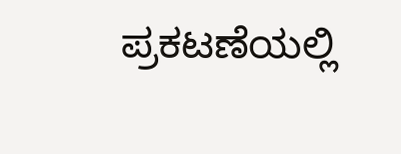ಪ್ರಕಟಣೆಯಲ್ಲಿ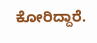ಕೋರಿದ್ದಾರೆ.